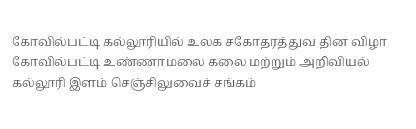கோவில்பட்டி கல்லூரியில் உலக சகோதரத்துவ தின விழா
கோவில்பட்டி உண்ணாமலை கலை மற்றும் அறிவியல் கல்லூரி இளம் செஞ்சிலுவைச் சங்கம்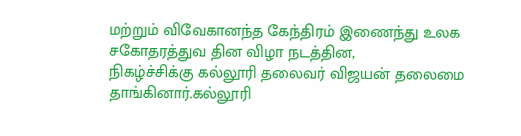மற்றும் விவேகானந்த கேந்திரம் இணைந்து உலக சகோதரத்துவ தின விழா நடத்தின,
நிகழ்ச்சிக்கு கல்லூரி தலைவர் விஜயன் தலைமை தாங்கினார்.கல்லூரி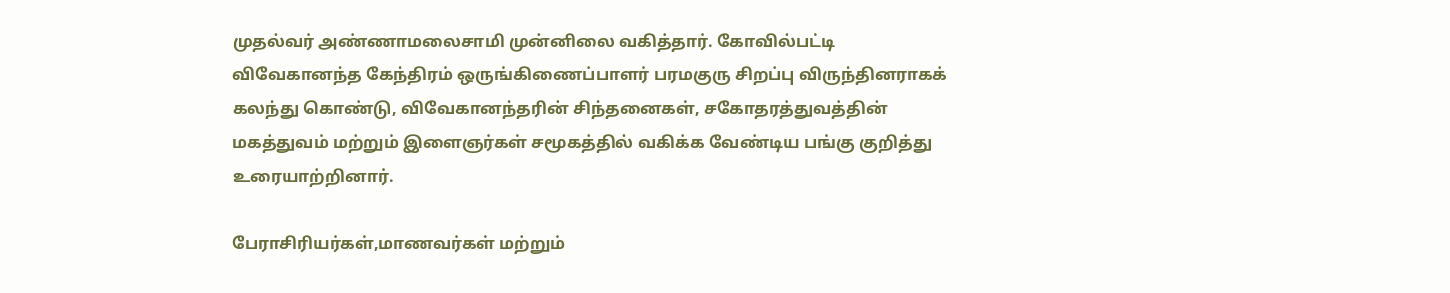முதல்வர் அண்ணாமலைசாமி முன்னிலை வகித்தார். கோவில்பட்டி விவேகானந்த கேந்திரம் ஒருங்கிணைப்பாளர் பரமகுரு சிறப்பு விருந்தினராகக் கலந்து கொண்டு, விவேகானந்தரின் சிந்தனைகள், சகோதரத்துவத்தின் மகத்துவம் மற்றும் இளைஞர்கள் சமூகத்தில் வகிக்க வேண்டிய பங்கு குறித்து உரையாற்றினார்.

பேராசிரியர்கள்,மாணவர்கள் மற்றும்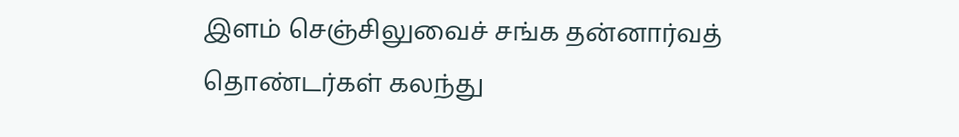இளம் செஞ்சிலுவைச் சங்க தன்னார்வத் தொண்டர்கள் கலந்து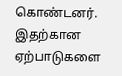கொண்டனர். இதற்கான ஏற்பாடுகளை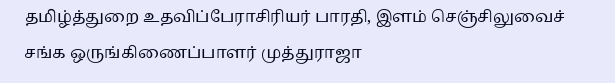தமிழ்த்துறை உதவிப்பேராசிரியர் பாரதி, இளம் செஞ்சிலுவைச் சங்க ஒருங்கிணைப்பாளர் முத்துராஜா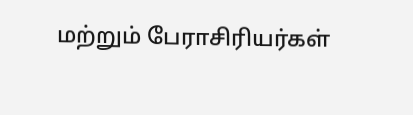மற்றும் பேராசிரியர்கள்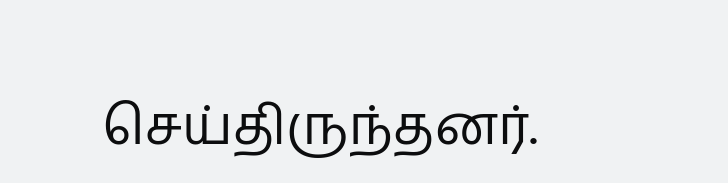செய்திருந்தனர்.